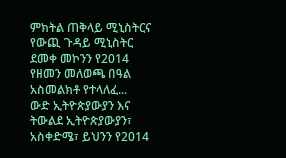ምክትል ጠቅላይ ሚኒስትርና የውጪ ጉዳይ ሚኒስትር ደመቀ መኮንን የ2014 የዘመን መለወጫ በዓል አስመልክቶ የተላለፈ...
ውድ ኢትዮጵያውያን እና ትውልደ ኢትዮጵያውያን፣
አስቀድሜ፣ ይህንን የ2014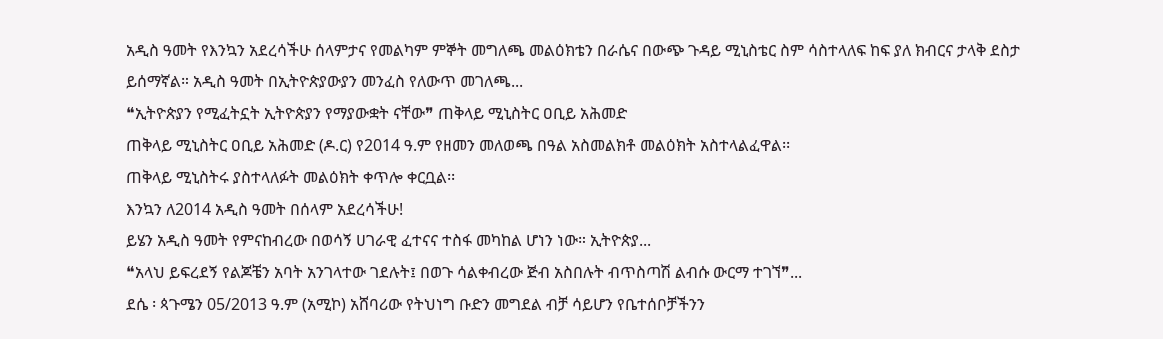አዲስ ዓመት የእንኳን አደረሳችሁ ሰላምታና የመልካም ምኞት መግለጫ መልዕክቴን በራሴና በውጭ ጉዳይ ሚኒስቴር ስም ሳስተላለፍ ከፍ ያለ ክብርና ታላቅ ደስታ ይሰማኛል። አዲስ ዓመት በኢትዮጵያውያን መንፈስ የለውጥ መገለጫ...
❝ኢትዮጵያን የሚፈትኗት ኢትዮጵያን የማያውቋት ናቸው❞ ጠቅላይ ሚኒስትር ዐቢይ አሕመድ
ጠቅላይ ሚኒስትር ዐቢይ አሕመድ (ዶ.ር) የ2014 ዓ.ም የዘመን መለወጫ በዓል አስመልክቶ መልዕክት አስተላልፈዋል፡፡
ጠቅላይ ሚኒስትሩ ያስተላለፉት መልዕክት ቀጥሎ ቀርቧል፡፡
እንኳን ለ2014 አዲስ ዓመት በሰላም አደረሳችሁ!
ይሄን አዲስ ዓመት የምናከብረው በወሳኝ ሀገራዊ ፈተናና ተስፋ መካከል ሆነን ነው። ኢትዮጵያ...
❝አላህ ይፍረደኝ የልጆቼን አባት አንገላተው ገደሉት፤ በወጉ ሳልቀብረው ጅብ አስበሉት ብጥስጣሽ ልብሱ ውርማ ተገኘ❞...
ደሴ ፡ ጳጉሜን 05/2013 ዓ.ም (አሚኮ) አሸባሪው የትህነግ ቡድን መግደል ብቻ ሳይሆን የቤተሰቦቻችንን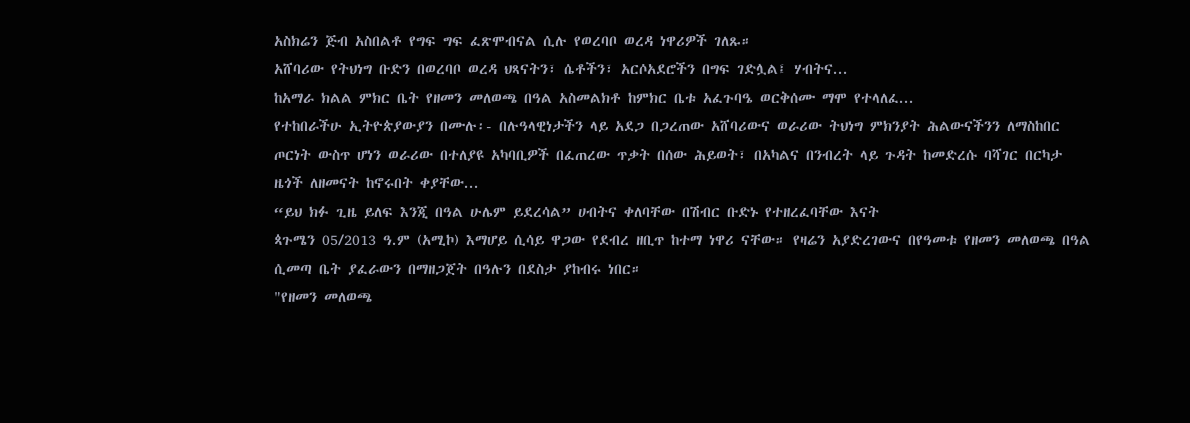አስክሬን ጅብ አስበልቶ የግፍ ግፍ ፈጽሞብናል ሲሉ የወረባቦ ወረዳ ነዋሪዎች ገለጹ።
አሸባሪው የትህነግ ቡድን በወረባቦ ወረዳ ህጻናትን፣ ሴቶችን፣ አርሶአደሮችን በግፍ ገድሏል፤ ሃብትና...
ከአማራ ክልል ምክር ቤት የዘመን መለወጫ በዓል አስመልክቶ ከምክር ቤቱ አፈጉባዔ ወርቅሰሙ ማሞ የተላለፈ...
የተከበራችሁ ኢትዮጵያውያን በሙሉ፡- በሉዓላዊነታችን ላይ አደጋ በጋረጠው አሸባሪውና ወራሪው ትህነግ ምክንያት ሕልውናችንን ለማስከበር ጦርነት ውስጥ ሆነን ወራሪው በተለያዩ አካባቢዎች በፈጠረው ጥቃት በሰው ሕይወት፣ በአካልና በንብረት ላይ ጉዳት ከመድረሱ ባሻገር በርካታ ዜጎች ለዘመናት ከኖሩበት ቀያቸው...
“ይህ ክፉ ጊዜ ይለፍ እንጂ በዓል ሁሌም ይደረሳል” ሀብትና ቀለባቸው በሽብር ቡድኑ የተዘረፈባቸው እናት
ጳጉሜን 05/2013 ዓ.ም (አሚኮ) እማሆይ ሲሳይ ዋጋው የደብረ ዘቢጥ ከተማ ነዋሪ ናቸው። የዛሬን አያድረገውና በየዓመቱ የዘመን መለወጫ በዓል ሲመጣ ቤት ያፈራውን በማዘጋጀት በዓሉን በደስታ ያከብሩ ነበር።
"የዘመን መለወጫ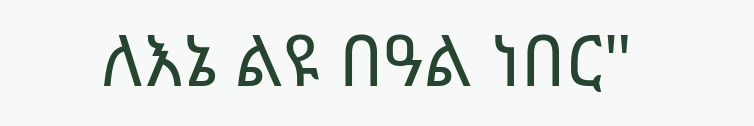ለእኔ ልዩ በዓል ነበር"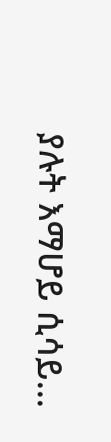ያሉት እማሆይ ሲሳይ...